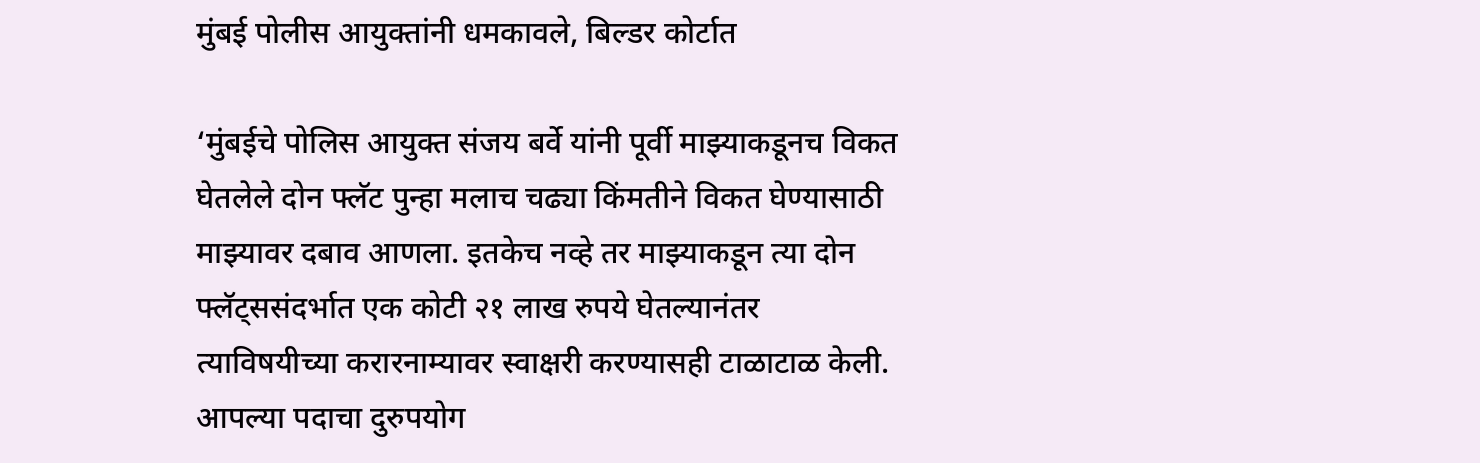मुंबई पोलीस आयुक्तांनी धमकावले, बिल्डर कोर्टात

‘मुंबईचे पोलिस आयुक्त संजय बर्वे यांनी पूर्वी माझ्याकडूनच विकत घेतलेले दोन फ्लॅट पुन्हा मलाच चढ्या किंमतीने विकत घेण्यासाठी माझ्यावर दबाव आणला. इतकेच नव्हे तर माझ्याकडून त्या दोन फ्लॅट्ससंदर्भात एक कोटी २१ लाख रुपये घेतल्यानंतर त्याविषयीच्या करारनाम्यावर स्वाक्षरी करण्यासही टाळाटाळ केली. आपल्या पदाचा दुरुपयोग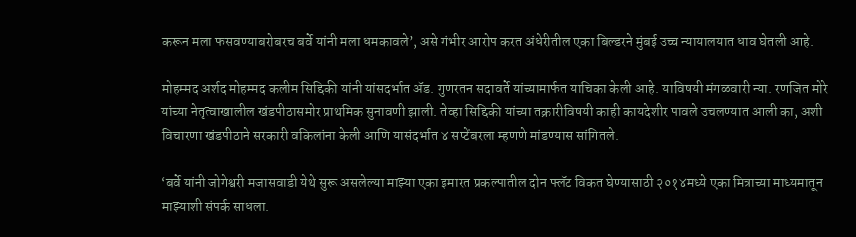करून मला फसवण्याबरोबरच बर्वे यांनी मला धमकावले’, असे गंभीर आरोप करत अंधेरीतील एका बिल्डरने मुंबई उच्च न्यायालयात धाव घेतली आहे.

मोहम्मद अर्शद मोहम्मद कलीम सिद्दिकी यांनी यांसदर्भात ॲड. गुणरतन सदावर्ते यांच्यामार्फत याचिका केली आहे. याविषयी मंगळवारी न्या. रणजित मोरे यांच्या नेतृत्वाखालील खंडपीठासमोर प्राथमिक सुनावणी झाली. तेव्हा सिद्दिकी यांच्या तक्रारीविषयी काही कायदेशीर पावले उचलण्यात आली का, अशी विचारणा खंडपीठाने सरकारी वकिलांना केली आणि यासंदर्भात ४ सप्टेंबरला म्हणणे मांडण्यास सांगितले.

‘बर्वे यांनी जोगेश्वरी मजासवाडी येथे सुरू असलेल्या माझ्या एका इमारत प्रकल्पातील दोन फ्लॅट विकत घेण्यासाठी २०१४मध्ये एका मित्राच्या माध्यमातून माझ्याशी संपर्क साधला.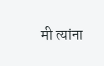मी त्यांना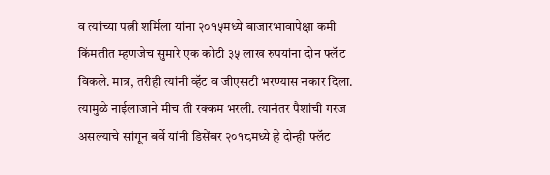व त्यांच्या पत्नी शर्मिला यांना २०१५मध्ये बाजारभावापेक्षा कमी किंमतीत म्हणजेच सुमारे एक कोटी ३५ लाख रुपयांना दोन फ्लॅट विकले. मात्र, तरीही त्यांनी व्हॅट व जीएसटी भरण्यास नकार दिला. त्यामुळे नाईलाजाने मीच ती रक्कम भरली. त्यानंतर पैशांची गरज असल्याचे सांगून बर्वे यांनी डिसेंबर २०१८मध्ये हे दोन्ही फ्लॅट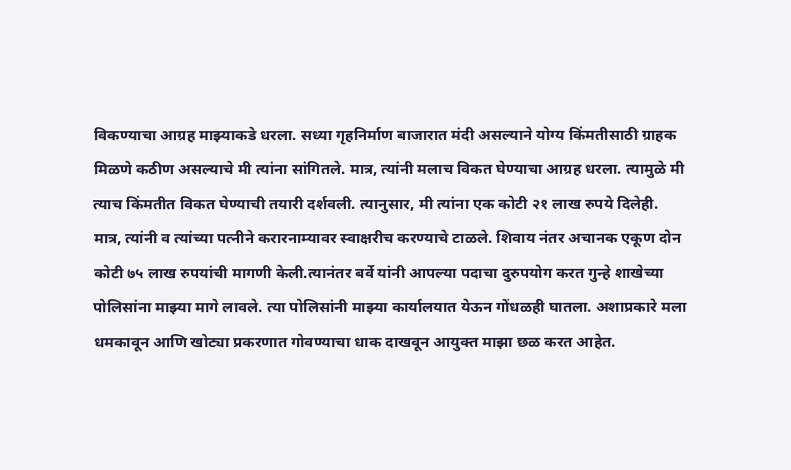विकण्याचा आग्रह माझ्याकडे धरला. सध्या गृहनिर्माण बाजारात मंदी असल्याने योग्य किंमतीसाठी ग्राहक मिळणे कठीण असल्याचे मी त्यांना सांगितले. मात्र, त्यांनी मलाच विकत घेण्याचा आग्रह धरला. त्यामुळे मी त्याच किंमतीत विकत घेण्याची तयारी दर्शवली. त्यानुसार, मी त्यांना एक कोटी २१ लाख रुपये दिलेही. मात्र, त्यांनी व त्यांच्या पत्नीने करारनाम्यावर स्वाक्षरीच करण्याचे टाळले. शिवाय नंतर अचानक एकूण दोन कोटी ७५ लाख रुपयांची मागणी केली.त्यानंतर बर्वे यांनी आपल्या पदाचा दुरुपयोग करत गुन्हे शाखेच्या पोलिसांना माझ्या मागे लावले. त्या पोलिसांनी माझ्या कार्यालयात येऊन गोंधळही घातला. अशाप्रकारे मला धमकावून आणि खोट्या प्रकरणात गोवण्याचा धाक दाखवून आयुक्त माझा छळ करत आहेत.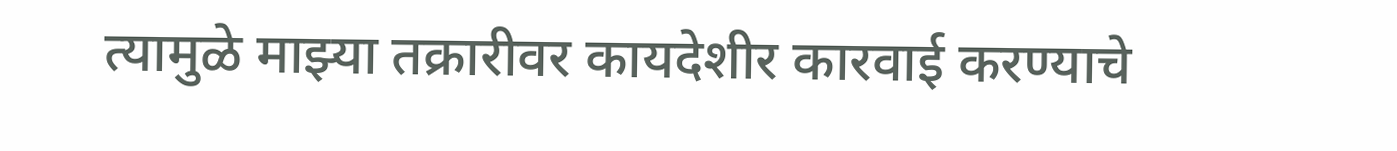त्यामुळे माझ्या तक्रारीवर कायदेशीर कारवाई करण्याचे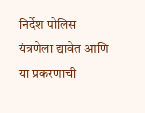निर्देश पोलिस यंत्रणेला द्यावेत आणि या प्रकरणाची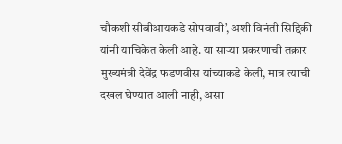चौकशी सीबीआयकडे सोपवावी’, अशी विनंती सिद्दिकी यांनी याचिकेत केली आहे. या साऱ्या प्रकरणाची तक्रार मुख्यमंत्री देवेंद्र फडणवीस यांच्याकडे केली, मात्र त्याची दखल घेण्यात आली नाही, असा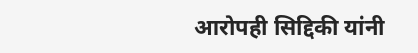आरोपही सिद्दिकी यांनी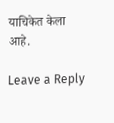याचिकेत केला आहे.

Leave a Reply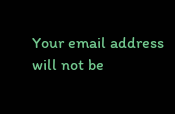Your email address will not be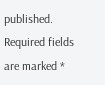published. Required fields are marked *